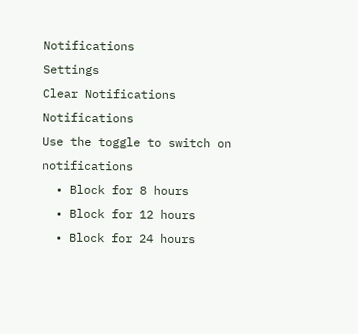Notifications
Settings
Clear Notifications
Notifications
Use the toggle to switch on notifications
  • Block for 8 hours
  • Block for 12 hours
  • Block for 24 hours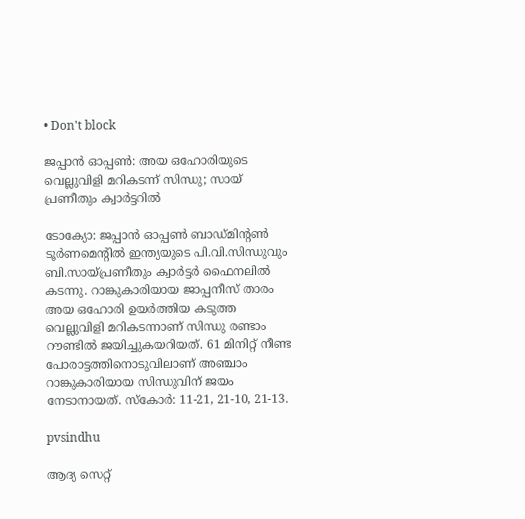• Don't block

ജപ്പാന്‍ ഓപ്പണ്‍: അയ ഒഹോരിയുടെ വെല്ലുവിളി മറികടന്ന് സിന്ധു; സായ് പ്രണീതും ക്വാര്‍ട്ടറില്‍

ടോക്യോ: ജപ്പാന്‍ ഓപ്പണ്‍ ബാഡ്മിന്റണ്‍ ടൂര്‍ണമെന്റില്‍ ഇന്ത്യയുടെ പി.വി.സിന്ധുവും ബി.സായ്പ്രണീതും ക്വാര്‍ട്ടര്‍ ഫൈനലില്‍ കടന്നു. റാങ്കുകാരിയായ ജാപ്പനീസ് താരം അയ ഒഹോരി ഉയര്‍ത്തിയ കടുത്ത വെല്ലുവിളി മറികടന്നാണ് സിന്ധു രണ്ടാം റൗണ്ടില്‍ ജയിച്ചുകയറിയത്. 61 മിനിറ്റ് നീണ്ട പോരാട്ടത്തിനൊടുവിലാണ് അഞ്ചാം റാങ്കുകാരിയായ സിന്ധുവിന് ജയം നേടാനായത്. സ്‌കോര്‍: 11-21, 21-10, 21-13.

pvsindhu

ആദ്യ സെറ്റ്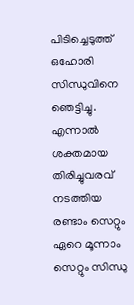പിടിച്ചെടുത്ത് ഒഹോരി സിന്ധുവിനെ ഞെട്ടിച്ചു. എന്നാല്‍ ശക്തമായ തിരിച്ചുവരവ് നടത്തിയ രണ്ടാം സെറ്റും ഏറെ മൂന്നാം സെറ്റും സിന്ധു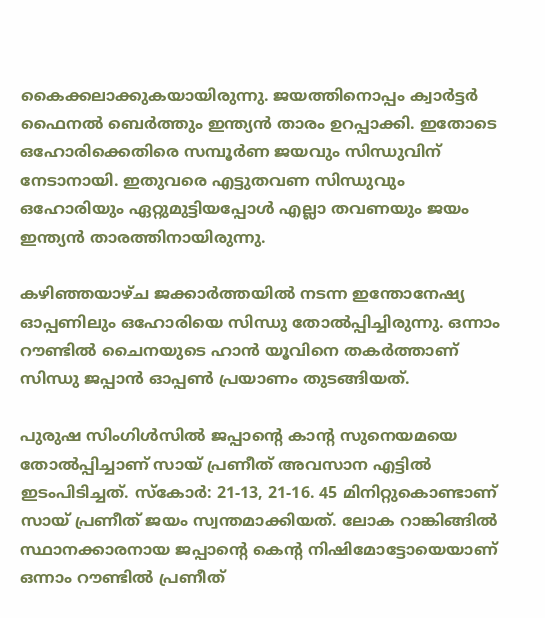കൈക്കലാക്കുകയായിരുന്നു. ജയത്തിനൊപ്പം ക്വാര്‍ട്ടര്‍ ഫൈനല്‍ ബെര്‍ത്തും ഇന്ത്യന്‍ താരം ഉറപ്പാക്കി. ഇതോടെ ഒഹോരിക്കെതിരെ സമ്പൂര്‍ണ ജയവും സിന്ധുവിന് നേടാനായി. ഇതുവരെ എട്ടുതവണ സിന്ധുവും ഒഹോരിയും ഏറ്റുമുട്ടിയപ്പോള്‍ എല്ലാ തവണയും ജയം ഇന്ത്യന്‍ താരത്തിനായിരുന്നു.

കഴിഞ്ഞയാഴ്ച ജക്കാര്‍ത്തയില്‍ നടന്ന ഇന്തോനേഷ്യ ഓപ്പണിലും ഒഹോരിയെ സിന്ധു തോല്‍പ്പിച്ചിരുന്നു. ഒന്നാം റൗണ്ടില്‍ ചൈനയുടെ ഹാന്‍ യൂവിനെ തകര്‍ത്താണ് സിന്ധു ജപ്പാന്‍ ഓപ്പണ്‍ പ്രയാണം തുടങ്ങിയത്.

പുരുഷ സിംഗിള്‍സില്‍ ജപ്പാന്റെ കാന്റ സുനെയമയെ തോല്‍പ്പിച്ചാണ് സായ് പ്രണീത് അവസാന എട്ടില്‍ ഇടംപിടിച്ചത്. സ്‌കോര്‍: 21-13, 21-16. 45 മിനിറ്റുകൊണ്ടാണ് സായ് പ്രണീത് ജയം സ്വന്തമാക്കിയത്. ലോക റാങ്കിങ്ങില്‍ സ്ഥാനക്കാരനായ ജപ്പാന്റെ കെന്റ നിഷിമോട്ടോയെയാണ് ഒന്നാം റൗണ്ടില്‍ പ്രണീത്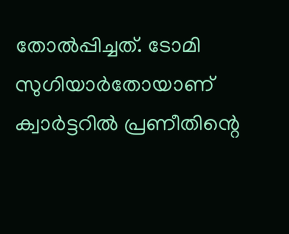തോല്‍പ്പിച്ചത്. ടോമി സുഗിയാര്‍തോയാണ് ക്വാര്‍ട്ടറില്‍ പ്രണീതിന്റെ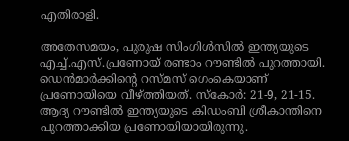എതിരാളി.

അതേസമയം, പുരുഷ സിംഗിള്‍സില്‍ ഇന്ത്യയുടെ എച്ച്.എസ്.പ്രണോയ് രണ്ടാം റൗണ്ടില്‍ പുറത്തായി. ഡെന്‍മാര്‍ക്കിന്റെ റസ്മസ് ഗെംകെയാണ് പ്രണോയിയെ വീഴ്ത്തിയത്. സ്‌കോര്‍: 21-9, 21-15. ആദ്യ റൗണ്ടില്‍ ഇന്ത്യയുടെ കിഡംബി ശ്രീകാന്തിനെ പുറത്താക്കിയ പ്രണോയിയായിരുന്നു.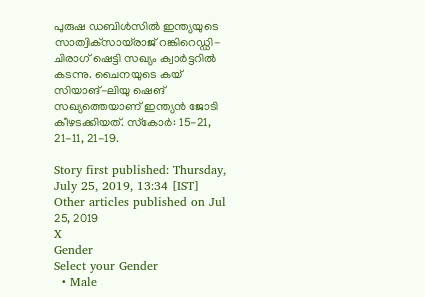പുരുഷ ഡബിള്‍സില്‍ ഇന്ത്യയുടെ സാത്വിക്‌സായ്‌രാജ് റങ്കിറെഡ്ഡി-ചിരാഗ് ഷെട്ടി സഖ്യം ക്വാര്‍ട്ടറില്‍ കടന്നു. ചൈനയുടെ കയ് സിയാങ്-ലിയു ഷെങ് സഖ്യത്തെയാണ് ഇന്ത്യന്‍ ജോടി കീഴടക്കിയത്. സ്‌കോര്‍: 15-21, 21-11, 21-19.

Story first published: Thursday, July 25, 2019, 13:34 [IST]
Other articles published on Jul 25, 2019
X
Gender
Select your Gender
  • Male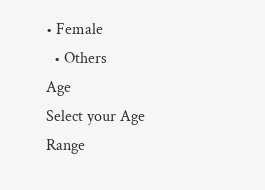• Female
  • Others
Age
Select your Age Range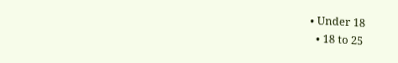• Under 18
  • 18 to 25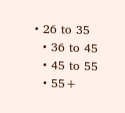• 26 to 35
  • 36 to 45
  • 45 to 55
  • 55+